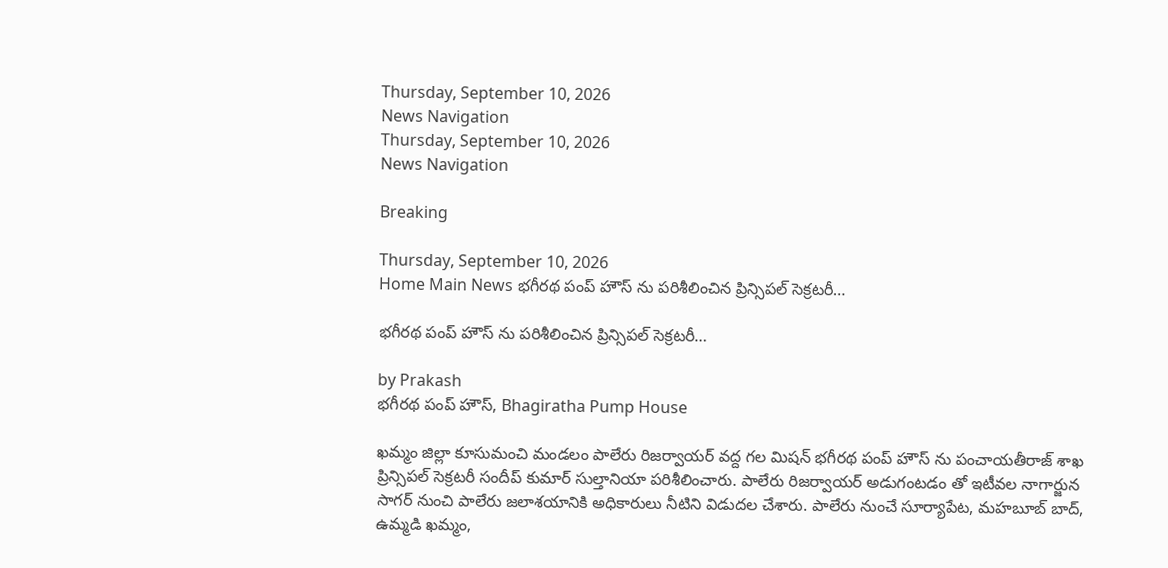Thursday, September 10, 2026
News Navigation
Thursday, September 10, 2026
News Navigation

Breaking

Thursday, September 10, 2026
Home Main News భగీరథ పంప్ హౌస్ ను పరిశీలించిన ప్రిన్సిపల్ సెక్రటరీ…

భగీరథ పంప్ హౌస్ ను పరిశీలించిన ప్రిన్సిపల్ సెక్రటరీ…

by Prakash
భగీరథ పంప్ హౌస్, Bhagiratha Pump House

ఖమ్మం జిల్లా కూసుమంచి మండలం పాలేరు రిజర్వాయర్ వద్ద గల మిషన్ భగీరథ పంప్ హౌస్ ను పంచాయతీరాజ్ శాఖ ప్రిన్సిపల్ సెక్రటరీ సందీప్ కుమార్ సుల్తానియా పరిశీలించారు. పాలేరు రిజర్వాయర్ అడుగంటడం తో ఇటీవల నాగార్జున సాగర్ నుంచి పాలేరు జలాశయానికి అధికారులు నీటిని విడుదల చేశారు. పాలేరు నుంచే సూర్యాపేట, మహబూబ్ బాద్, ఉమ్మడి ఖమ్మం,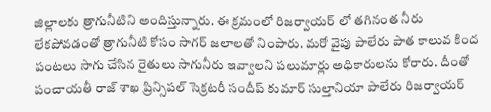జిల్లాలకు త్రాగునీటిని అందిస్తున్నారు. ఈ క్రమంలో రిజర్వాయర్ లో తగినంత నీరు లేకపోవడంతో త్రాగునీటి కోసం సాగర్ జలాలతో నింపారు. మరో వైపు పాలేరు పాత కాలువ కింద పంటలు సాగు చేసిన రైతులు సాగునీరు ఇవ్వాలని పలుమార్లు అధికారులను కోరారు. దీంతో పంచాయతీ రాజ్ శాఖ ప్రిన్సిపల్ సెక్రటరీ సందీప్ కుమార్ సుల్తానియా పాలేరు రిజర్వాయర్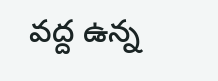వద్ద ఉన్న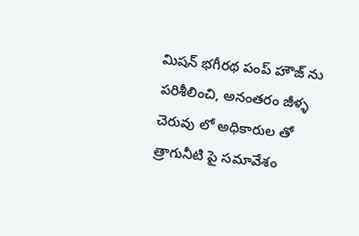మిషన్ భగీరథ పంప్ హౌజ్ ను పరిశీలించి, అనంతరం జీళ్ళ చెరువు లో అధికారుల తో త్రాగునీటి పై సమావేశం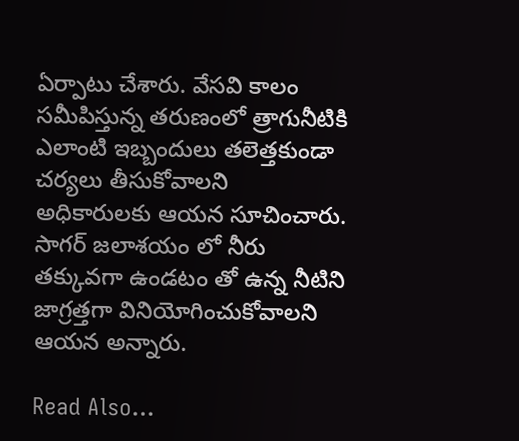ఏర్పాటు చేశారు. వేసవి కాలం సమీపిస్తున్న తరుణంలో త్రాగునీటికి ఎలాంటి ఇబ్బందులు తలెత్తకుండా చర్యలు తీసుకోవాలని అధికారులకు ఆయన సూచించారు. సాగర్ జలాశయం లో నీరు తక్కువగా ఉండటం తో ఉన్న నీటిని జాగ్రత్తగా వినియోగించుకోవాలని ఆయన అన్నారు.

Read Also…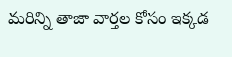మరిన్ని తాజా వార్తల కోసం ఇక్కడ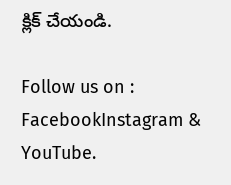క్లిక్ చేయండి.

Follow us on : FacebookInstagram & YouTube.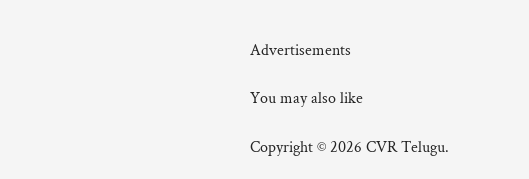Advertisements

You may also like

Copyright © 2026 CVR Telugu.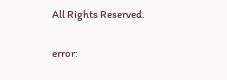All Rights Reserved.

error: